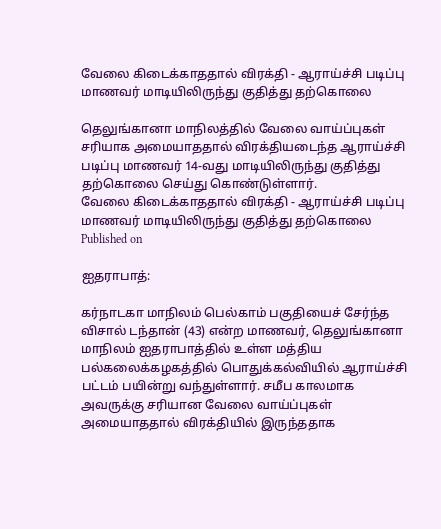வேலை கிடைக்காததால் விரக்தி - ஆராய்ச்சி படிப்பு மாணவர் மாடியிலிருந்து குதித்து தற்கொலை

தெலுங்கானா மாநிலத்தில் வேலை வாய்ப்புகள் சரியாக அமையாததால் விரக்தியடைந்த ஆராய்ச்சி படிப்பு மாணவர் 14-வது மாடியிலிருந்து குதித்து தற்கொலை செய்து கொண்டுள்ளார்.
வேலை கிடைக்காததால் விரக்தி - ஆராய்ச்சி படிப்பு மாணவர் மாடியிலிருந்து குதித்து தற்கொலை
Published on

ஐதராபாத்:

கர்நாடகா மாநிலம் பெல்காம் பகுதியைச் சேர்ந்த விசால் டந்தான் (43) என்ற மாணவர், தெலுங்கானா மாநிலம் ஐதராபாத்தில் உள்ள மத்திய பல்கலைக்கழகத்தில் பொதுக்கல்வியில் ஆராய்ச்சி பட்டம் பயின்று வந்துள்ளார். சமீப காலமாக அவருக்கு சரியான வேலை வாய்ப்புகள் அமையாததால் விரக்தியில் இருந்ததாக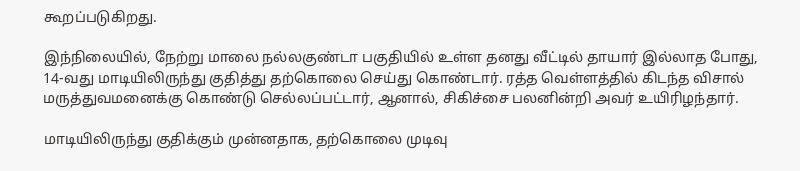கூறப்படுகிறது.

இந்நிலையில், நேற்று மாலை நல்லகுண்டா பகுதியில் உள்ள தனது வீட்டில் தாயார் இல்லாத போது, 14-வது மாடியிலிருந்து குதித்து தற்கொலை செய்து கொண்டார். ரத்த வெள்ளத்தில் கிடந்த விசால் மருத்துவமனைக்கு கொண்டு செல்லப்பட்டார், ஆனால், சிகிச்சை பலனின்றி அவர் உயிரிழந்தார்.

மாடியிலிருந்து குதிக்கும் முன்னதாக, தற்கொலை முடிவு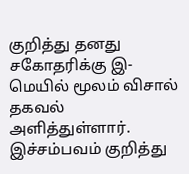குறித்து தனது சகோதரிக்கு இ-மெயில் மூலம் விசால் தகவல் அளித்துள்ளார். இச்சம்பவம் குறித்து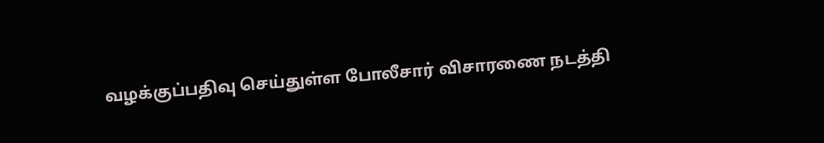வழக்குப்பதிவு செய்துள்ள போலீசார் விசாரணை நடத்தி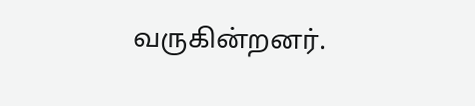வருகின்றனர்.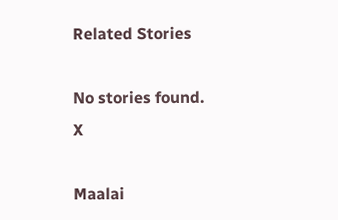Related Stories

No stories found.
X

Maalai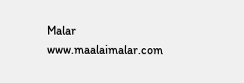Malar
www.maalaimalar.com